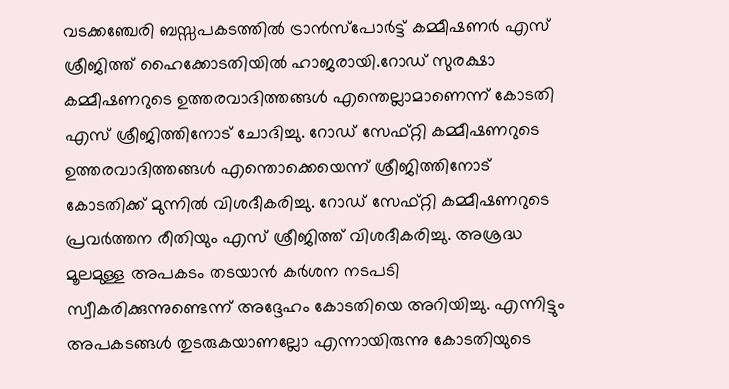വടക്കഞ്ചേരി ബസ്സപകടത്തില്‍ ട്രാൻസ്പോർട്ട് കമ്മീഷണർ എസ് ശ്രീജിത്ത് ഹൈക്കോടതിയിൽ ഹാജരായി.റോഡ് സുരക്ഷാ കമ്മീഷണറുടെ ഉത്തരവാദിത്തങ്ങള്‍ എന്തെല്ലാമാണെന്ന് കോടതി എസ് ശ്രീജിത്തിനോട് ചോദിച്ചു. റോഡ് സേഫ്റ്റി കമ്മീഷണറുടെ ഉത്തരവാദിത്തങ്ങൾ എന്തൊക്കെയെന്ന് ശ്രീജിത്തിനോട് കോടതിക്ക് മുന്നില്‍ വിശദീകരിച്ചു. റോഡ്‌ സേഫ്റ്റി കമ്മീഷണറുടെ പ്രവർത്തന രീതിയും എസ് ശ്രീജിത്ത് വിശദീകരിച്ചു. അശ്രദ്ധ മൂലമുള്ള അപകടം തടയാൻ കർശന നടപടി സ്വീകരിക്കുന്നുണ്ടെന്ന് അദ്ദേഹം കോടതിയെ അറിയിച്ചു. എന്നിട്ടും അപകടങ്ങൾ തുടരുകയാണല്ലോ എന്നായിരുന്നു കോടതിയുടെ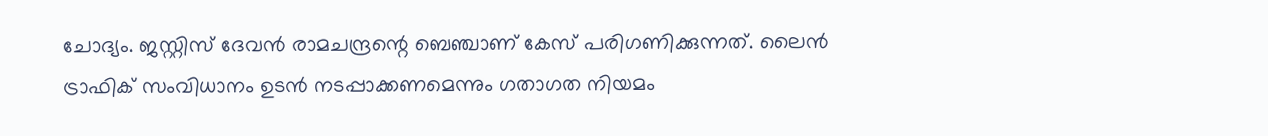ചോദ്യം. ജസ്റ്റിസ് ദേവന്‍ രാമചന്ദ്രന്റെ ബെഞ്ചാണ് കേസ് പരിഗണിക്കുന്നത്. ലൈന്‍ ട്രാഫിക് സംവിധാനം ഉടന്‍ നടപ്പാക്കണമെന്നും ഗതാഗത നിയമം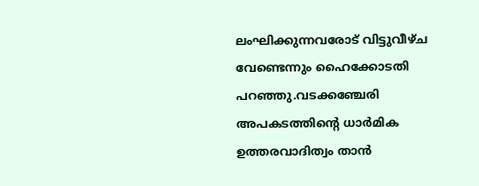ലംഘിക്കുന്നവരോട് വിട്ടുവീഴ്ച വേണ്ടെന്നും ഹൈക്കോടതി പറഞ്ഞു.വടക്കഞ്ചേരി അപകടത്തിന്റെ ധാർമിക ഉത്തരവാദിത്വം താൻ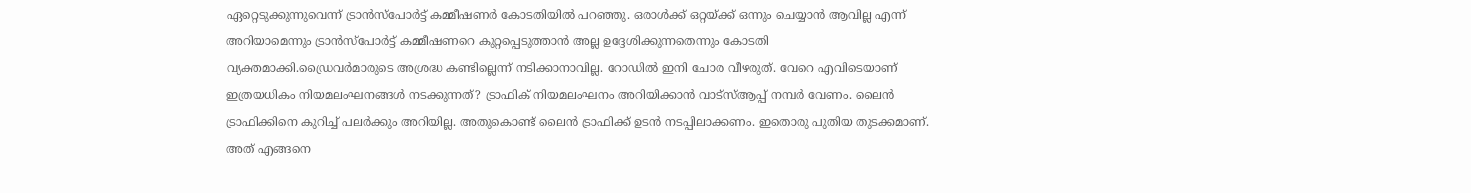ഏറ്റെടുക്കുന്നുവെന്ന് ട്രാൻസ്പോർട്ട് കമ്മീഷണർ കോടതിയില്‍ പറഞ്ഞു. ഒരാൾക്ക് ഒറ്റയ്ക്ക് ഒന്നും ചെയ്യാൻ ആവില്ല എന്ന് അറിയാമെന്നും ട്രാൻസ്പോർട്ട് കമ്മീഷണറെ കുറ്റപ്പെടുത്താൻ അല്ല ഉദ്ദേശിക്കുന്നതെന്നും കോടതി വ്യക്തമാക്കി.ഡ്രൈവര്‍മാരുടെ അശ്രദ്ധ കണ്ടില്ലെന്ന് നടിക്കാനാവില്ല. റോഡില്‍ ഇനി ചോര വീഴരുത്. വേറെ എവിടെയാണ് ഇത്രയധികം നിയമലംഘനങ്ങള്‍ നടക്കുന്നത്? ട്രാഫിക് നിയമലംഘനം അറിയിക്കാന്‍ വാട്‌സ്ആപ്പ് നമ്പര്‍ വേണം. ലൈന്‍ ട്രാഫിക്കിനെ കുറിച്ച് പലര്‍ക്കും അറിയില്ല. അതുകൊണ്ട് ലൈന്‍ ട്രാഫിക്ക് ഉടന്‍ നടപ്പിലാക്കണം. ഇതൊരു പുതിയ തുടക്കമാണ്. അത് എങ്ങനെ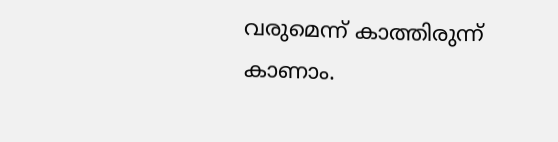വരുമെന്ന് കാത്തിരുന്ന് കാണാം.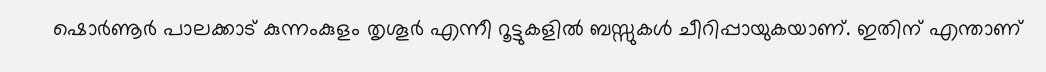ഷൊര്‍ണൂര്‍ പാലക്കാട് കുന്നംകുളം തൃശൂര്‍ എന്നീ റൂട്ടുകളില്‍ ബസ്സുകള്‍ ചീറിപ്പായുകയാണ്. ഇതിന് എന്താണ്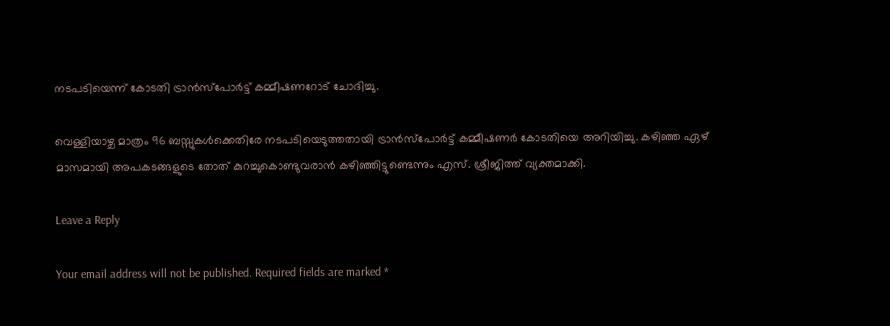നടപടിയെന്ന് കോടതി ട്രാന്‍സ്‌പോര്‍ട്ട് കമ്മീഷണറോട് ചോദിച്ചു.

വെള്ളിയാഴ്ച മാത്രം 96 ബസ്സുകള്‍ക്കെതിരേ നടപടിയെടുത്തതായി ട്രാന്‍സ്‌പോര്‍ട്ട് കമ്മീഷണര്‍ കോടതിയെ അറിയിച്ചു. കഴിഞ്ഞ ഏഴ് മാസമായി അപകടങ്ങളുടെ തോത് കുറച്ചുകൊണ്ടുവരാന്‍ കഴിഞ്ഞിട്ടുണ്ടെന്നും എസ്. ശ്രീജിത്ത് വ്യക്തമാക്കി.

Leave a Reply

Your email address will not be published. Required fields are marked *